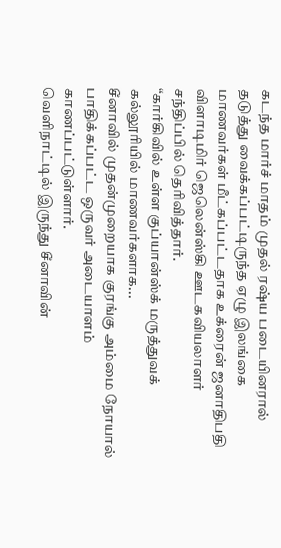கடந்த மார்ச் மாதம் முதல் ரஷ்ய படையினரால் தடுத்து வைக்கப்பட்டிருந்த ஏழு இலங்கை மாணவர்கள் மீட்கப்பட்டதாக உக்ரைன் ஜனாதிபதி விளாடிமிர் ஜெலென்ஸ்கி ஊடகவியலாளர் சந்திப்பில் தெரிவித்தார்.
“கார்கிவில் உள்ள குப்யான்ஸ்க் மருத்துவக் கல்லூரியில் மாணவர்களாக...
சீனாவில் முதன்முறையாக குரங்கு அம்மை நோயால் பாதிக்கப்பட்ட ஒருவர் அடையாளம் காணப்பட்டுள்ளார்.
வெளிநாட்டில் இருந்து சீனாவின்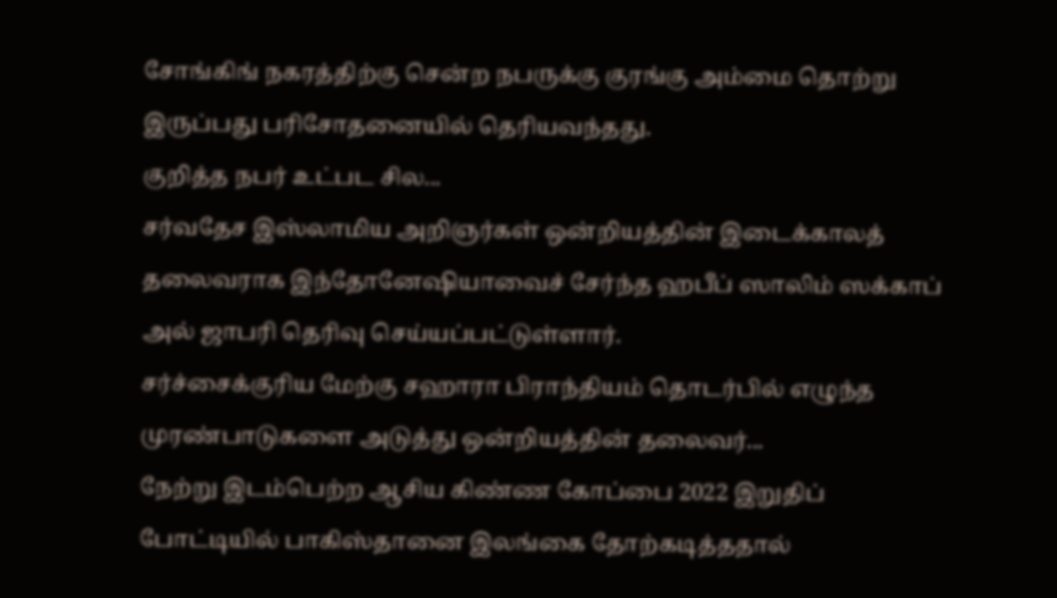சோங்கிங் நகரத்திற்கு சென்ற நபருக்கு குரங்கு அம்மை தொற்று இருப்பது பரிசோதனையில் தெரியவந்தது.
குறித்த நபர் உட்பட சில...
சர்வதேச இஸ்லாமிய அறிஞர்கள் ஒன்றியத்தின் இடைக்காலத் தலைவராக இந்தோனேஷியாவைச் சேர்ந்த ஹபீப் ஸாலிம் ஸக்காப் அல் ஜாபரி தெரிவு செய்யப்பட்டுள்ளார்.
சர்ச்சைக்குரிய மேற்கு சஹாரா பிராந்தியம் தொடர்பில் எழுந்த முரண்பாடுகளை அடுத்து ஒன்றியத்தின் தலைவர்...
நேற்று இடம்பெற்ற ஆசிய கிண்ண கோப்பை 2022 இறுதிப் போட்டியில் பாகிஸ்தானை இலங்கை தோற்கடித்ததால்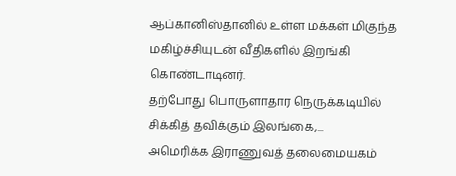ஆப்கானிஸ்தானில் உள்ள மக்கள் மிகுந்த மகிழ்ச்சியுடன் வீதிகளில் இறங்கி கொண்டாடினர்.
தற்போது பொருளாதார நெருக்கடியில் சிக்கித் தவிக்கும் இலங்கை,...
அமெரிக்க இராணுவத் தலைமையகம்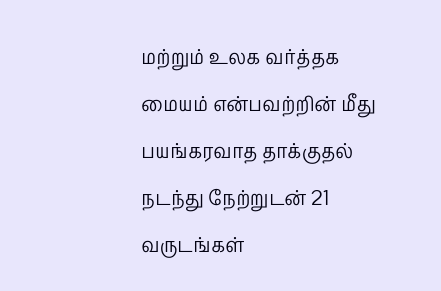மற்றும் உலக வர்த்தக மையம் என்பவற்றின் மீது பயங்கரவாத தாக்குதல் நடந்து நேற்றுடன் 21 வருடங்கள்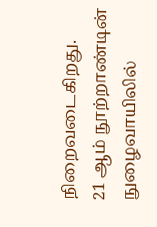நிறைவடைகிறது.
21 ஆம் நூற்றாண்டின் நுழைவாயிலில்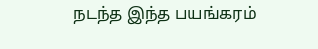நடந்த இந்த பயங்கரம்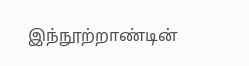இந்நூற்றாண்டின்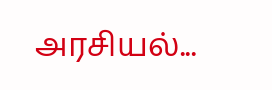அரசியல்...